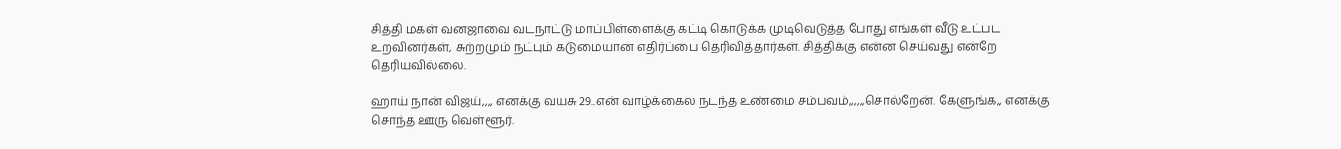சித்தி மகள் வனஜாவை வடநாட்டு மாப்பிள்ளைக்கு கட்டி கொடுக்க முடிவெடுத்த போது எங்கள் வீடு உட்பட உறவினர்கள், சுற்றமும் நட்பும் கடுமையான எதிர்ப்பை தெரிவித்தார்கள். சித்திக்கு என்ன செய்வது என்றே தெரியவில்லை.

ஹாய் நான் விஜய்,,,, எனக்கு வயசு 29..என் வாழ்க்கைல நடந்த உண்மை சம்பவம்,,,,,,சொல்றேன். கேளுங்க,, எனக்கு சொந்த ஊரு வெள்ளூர்.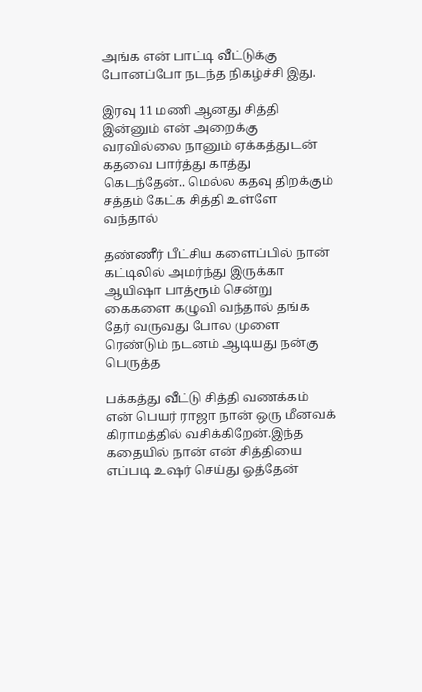அங்க என் பாட்டி வீட்டுக்கு போனப்போ நடந்த நிகழ்ச்சி இது.

இரவு 11 மணி ஆனது சித்தி இன்னும் என் அறைக்கு வரவில்லை நானும் ஏக்கத்துடன் கதவை பார்த்து காத்து கெடந்தேன்.. மெல்ல கதவு திறக்கும் சத்தம் கேட்க சித்தி உள்ளே வந்தால்

தண்ணீர் பீட்சிய களைப்பில் நான் கட்டிலில் அமர்ந்து இருக்கா ஆயிஷா பாத்ரூம் சென்று கைகளை கழுவி வந்தால் தங்க தேர் வருவது போல முளை ரெண்டும் நடனம் ஆடியது நன்கு பெருத்த

பக்கத்து வீட்டு சித்தி வணக்கம் என் பெயர் ராஜா நான் ஒரு மீனவக் கிராமத்தில் வசிக்கிறேன்.இந்த கதையில் நான் என் சித்தியை எப்படி உஷர் செய்து ஓத்தேன்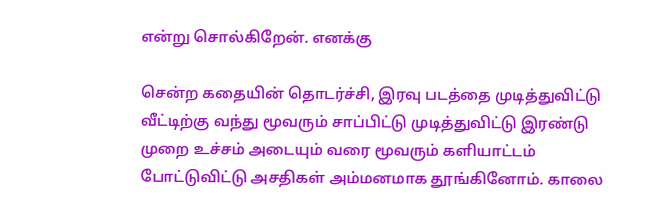என்று சொல்கிறேன். எனக்கு

சென்ற கதையின் தொடர்ச்சி, இரவு படத்தை முடித்துவிட்டு வீட்டிற்கு வந்து மூவரும் சாப்பிட்டு முடித்துவிட்டு இரண்டு முறை உச்சம் அடையும் வரை மூவரும் களியாட்டம் போட்டுவிட்டு அசதிகள் அம்மனமாக தூங்கினோம். காலை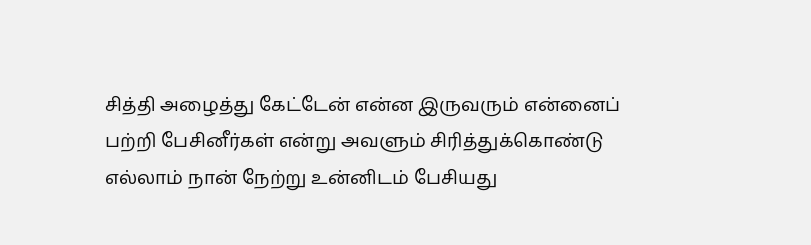சித்தி அழைத்து கேட்டேன் என்ன இருவரும் என்னைப் பற்றி பேசினீர்கள் என்று அவளும் சிரித்துக்கொண்டு எல்லாம் நான் நேற்று உன்னிடம் பேசியது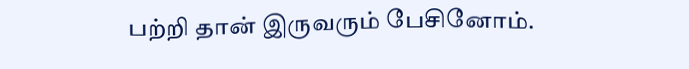பற்றி தான் இருவரும் பேசினோம்.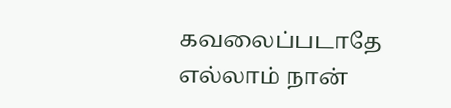கவலைப்படாதே எல்லாம் நான்